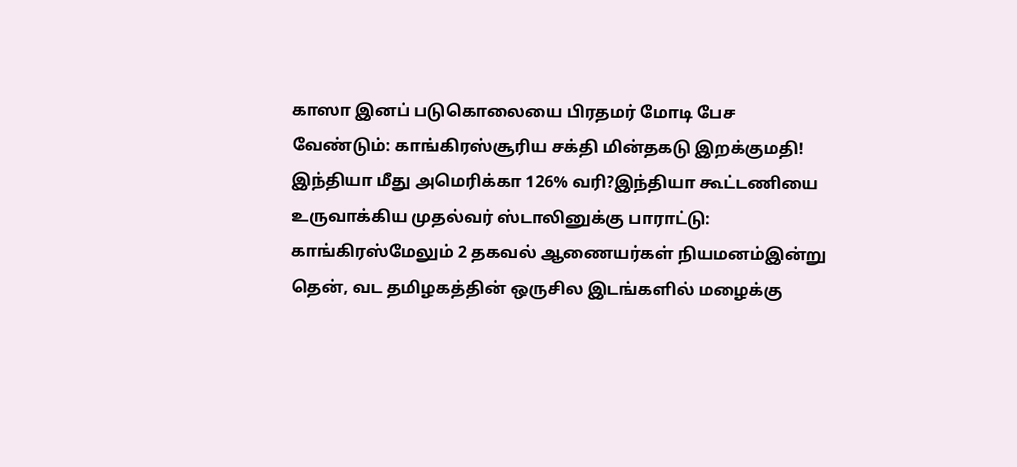காஸா இனப் படுகொலையை பிரதமர் மோடி பேச வேண்டும்: காங்கிரஸ்சூரிய சக்தி மின்தகடு இறக்குமதி! இந்தியா மீது அமெரிக்கா 126% வரி?இந்தியா கூட்டணியை உருவாக்கிய முதல்வர் ஸ்டாலினுக்கு பாராட்டு: காங்கிரஸ்மேலும் 2 தகவல் ஆணையர்கள் நியமனம்இன்று தென், வட தமிழகத்தின் ஒருசில இடங்களில் மழைக்கு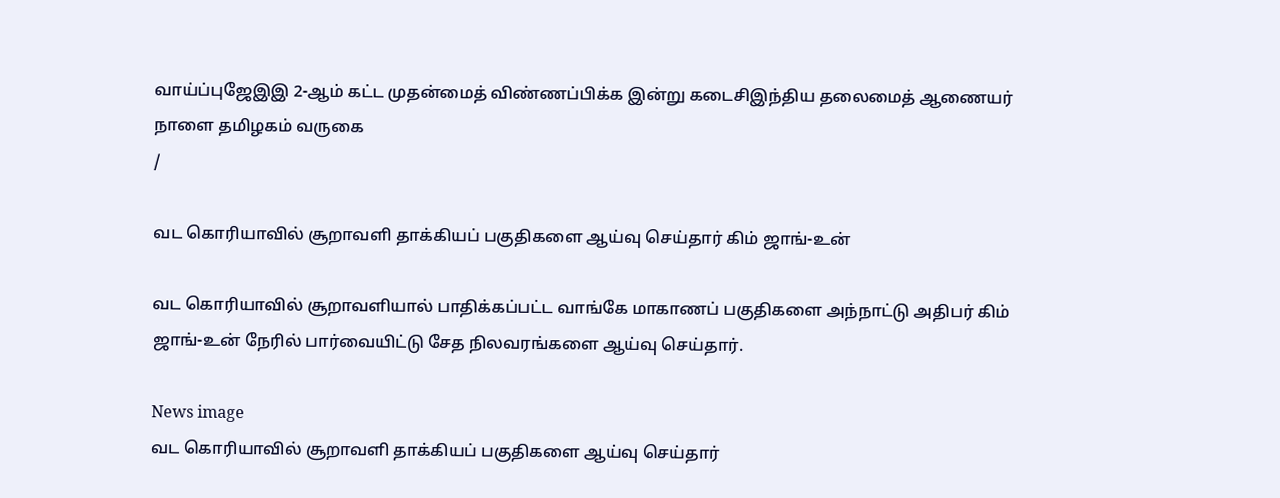வாய்ப்புஜேஇஇ 2-ஆம் கட்ட முதன்மைத் விண்ணப்பிக்க இன்று கடைசிஇந்திய தலைமைத் ஆணையர் நாளை தமிழகம் வருகை
/

வட கொரியாவில் சூறாவளி தாக்கியப் பகுதிகளை ஆய்வு செய்தார் கிம் ஜாங்-உன்

வட கொரியாவில் சூறாவளியால் பாதிக்கப்பட்ட வாங்கே மாகாணப் பகுதிகளை அந்நாட்டு அதிபர் கிம் ஜாங்-உன் நேரில் பார்வையிட்டு சேத நிலவரங்களை ஆய்வு செய்தார்.

News image
வட கொரியாவில் சூறாவளி தாக்கியப் பகுதிகளை ஆய்வு செய்தார்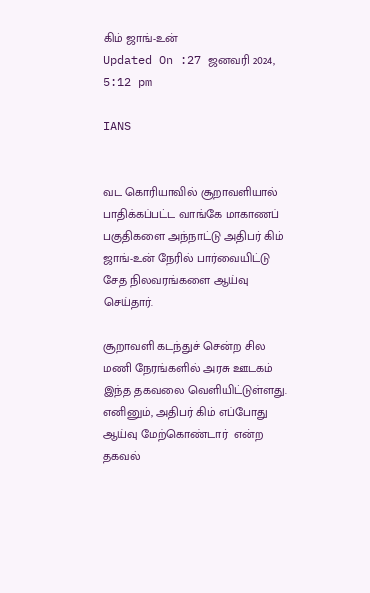கிம் ஜாங்-உன்
Updated On :27 ஜனவரி 2024, 5:12 pm

IANS


வட கொரியாவில் சூறாவளியால் பாதிக்கப்பட்ட வாங்கே மாகாணப் பகுதிகளை அந்நாட்டு அதிபர் கிம் ஜாங்-உன் நேரில் பார்வையிட்டு சேத நிலவரங்களை ஆய்வு செய்தார்.

சூறாவளி கடந்துச் சென்ற சில மணி நேரங்களில் அரசு ஊடகம் இந்த தகவலை வெளியிட்டுள்ளது. எனினும், அதிபர் கிம் எப்போது ஆய்வு மேற்கொண்டார்  என்ற தகவல்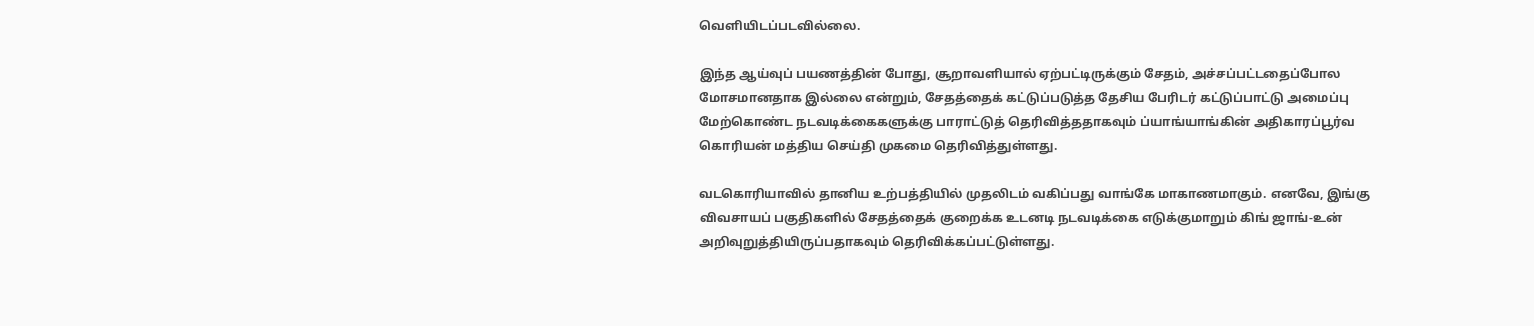வெளியிடப்படவில்லை.

இந்த ஆய்வுப் பயணத்தின் போது, சூறாவளியால் ஏற்பட்டிருக்கும் சேதம், அச்சப்பட்டதைப்போல மோசமானதாக இல்லை என்றும், சேதத்தைக் கட்டுப்படுத்த தேசிய பேரிடர் கட்டுப்பாட்டு அமைப்பு மேற்கொண்ட நடவடிக்கைகளுக்கு பாராட்டுத் தெரிவித்ததாகவும் ப்யாங்யாங்கின் அதிகாரப்பூர்வ கொரியன் மத்திய செய்தி முகமை தெரிவித்துள்ளது.

வடகொரியாவில் தானிய உற்பத்தியில் முதலிடம் வகிப்பது வாங்கே மாகாணமாகும். எனவே, இங்கு விவசாயப் பகுதிகளில் சேதத்தைக் குறைக்க உடனடி நடவடிக்கை எடுக்குமாறும் கிங் ஜாங்-உன் அறிவுறுத்தியிருப்பதாகவும் தெரிவிக்கப்பட்டுள்ளது.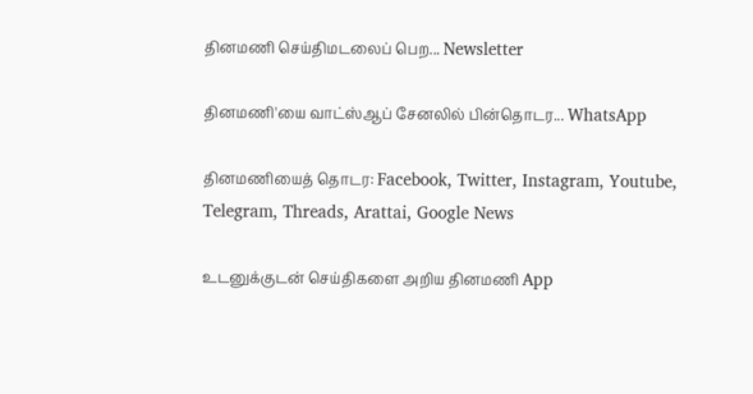தினமணி செய்திமடலைப் பெற... Newsletter

தினமணி'யை வாட்ஸ்ஆப் சேனலில் பின்தொடர... WhatsApp

தினமணியைத் தொடர: Facebook, Twitter, Instagram, Youtube, Telegram, Threads, Arattai, Google News

உடனுக்குடன் செய்திகளை அறிய தினமணி App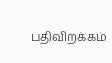பதிவிறக்கம்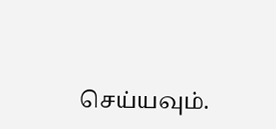செய்யவும்.